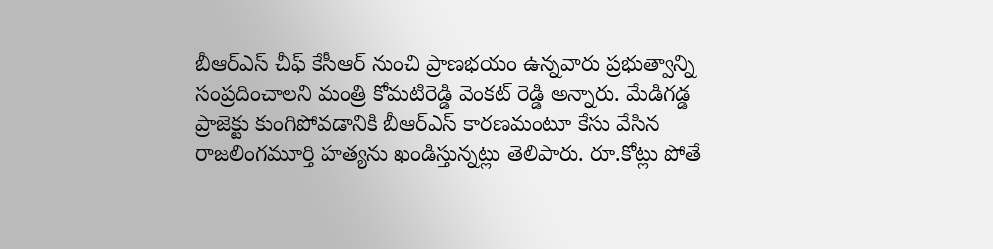బీఆర్ఎస్ చీఫ్ కేసీఆర్ నుంచి ప్రాణభయం ఉన్నవారు ప్రభుత్వాన్ని సంప్రదించాలని మంత్రి కోమటిరెడ్డి వెంకట్ రెడ్డి అన్నారు. మేడిగడ్డ ప్రాజెక్టు కుంగిపోవడానికి బీఆర్ఎస్ కారణమంటూ కేసు వేసిన రాజలింగమూర్తి హత్యను ఖండిస్తున్నట్లు తెలిపారు. రూ.కోట్లు పోతే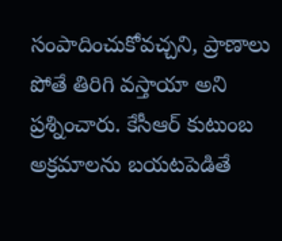సంపాదించుకోవచ్చని, ప్రాణాలు పోతే తిరిగి వస్తాయా అని ప్రశ్నించారు. కేసీఆర్ కుటుంబ అక్రమాలను బయటపెడితే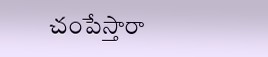చంపేస్తారా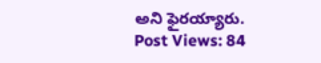అని ఫైరయ్యారు.
Post Views: 84